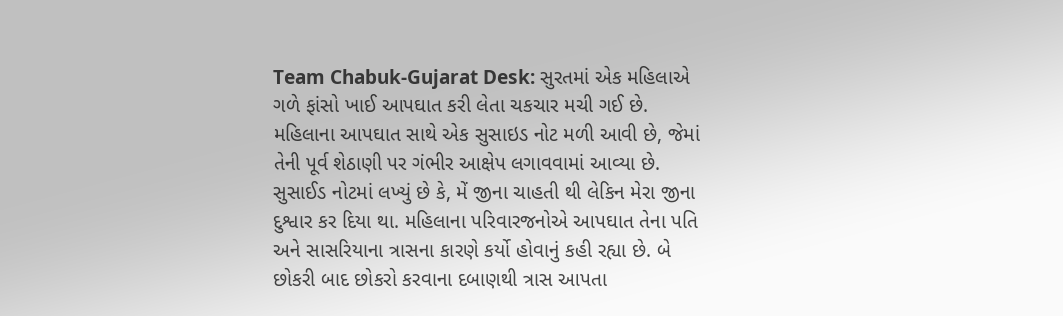Team Chabuk-Gujarat Desk: સુરતમાં એક મહિલાએ ગળે ફાંસો ખાઈ આપઘાત કરી લેતા ચકચાર મચી ગઈ છે. મહિલાના આપઘાત સાથે એક સુસાઇડ નોટ મળી આવી છે, જેમાં તેની પૂર્વ શેઠાણી પર ગંભીર આક્ષેપ લગાવવામાં આવ્યા છે. સુસાઈડ નોટમાં લખ્યું છે કે, મેં જીના ચાહતી થી લેકિન મેરા જીના દુશ્વાર કર દિયા થા. મહિલાના પરિવારજનોએ આપઘાત તેના પતિ અને સાસરિયાના ત્રાસના કારણે કર્યો હોવાનું કહી રહ્યા છે. બે છોકરી બાદ છોકરો કરવાના દબાણથી ત્રાસ આપતા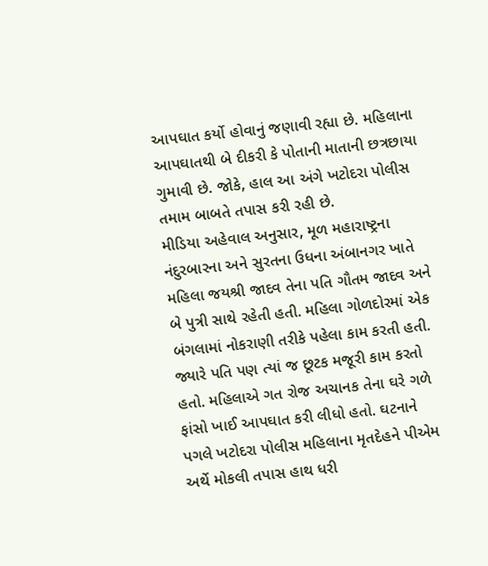આપઘાત કર્યો હોવાનું જણાવી રહ્યા છે. મહિલાના આપઘાતથી બે દીકરી કે પોતાની માતાની છત્રછાયા ગુમાવી છે. જોકે, હાલ આ અંગે ખટોદરા પોલીસ તમામ બાબતે તપાસ કરી રહી છે.
મીડિયા અહેવાલ અનુસાર, મૂળ મહારાષ્ટ્રના નંદુરબારના અને સુરતના ઉધના અંબાનગર ખાતે મહિલા જયશ્રી જાદવ તેના પતિ ગૌતમ જાદવ અને બે પુત્રી સાથે રહેતી હતી. મહિલા ગોળદોરમાં એક બંગલામાં નોકરાણી તરીકે પહેલા કામ કરતી હતી. જ્યારે પતિ પણ ત્યાં જ છૂટક મજૂરી કામ કરતો હતો. મહિલાએ ગત રોજ અચાનક તેના ઘરે ગળે ફાંસો ખાઈ આપઘાત કરી લીધો હતો. ઘટનાને પગલે ખટોદરા પોલીસ મહિલાના મૃતદેહને પીએમ અર્થે મોકલી તપાસ હાથ ધરી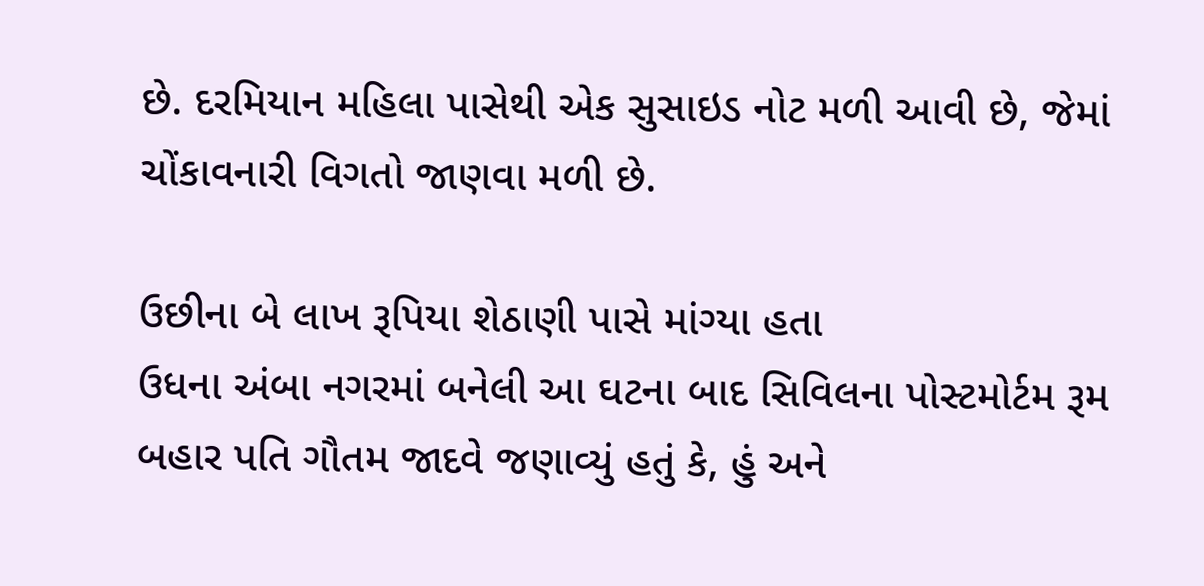છે. દરમિયાન મહિલા પાસેથી એક સુસાઇડ નોટ મળી આવી છે, જેમાં ચોંકાવનારી વિગતો જાણવા મળી છે.

ઉછીના બે લાખ રૂપિયા શેઠાણી પાસે માંગ્યા હતા
ઉધના અંબા નગરમાં બનેલી આ ઘટના બાદ સિવિલના પોસ્ટમોર્ટમ રૂમ બહાર પતિ ગૌતમ જાદવે જણાવ્યું હતું કે, હું અને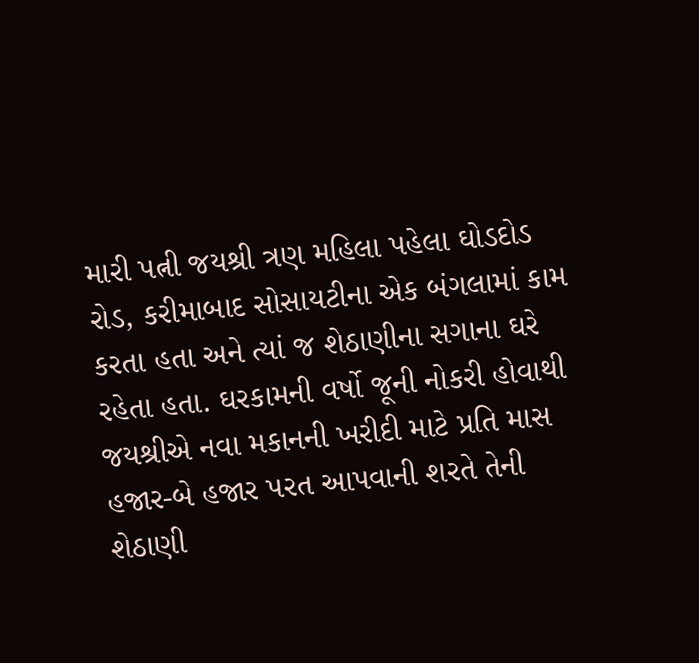મારી પત્ની જયશ્રી ત્રણ મહિલા પહેલા ઘોડદોડ રોડ, કરીમાબાદ સોસાયટીના એક બંગલામાં કામ કરતા હતા અને ત્યાં જ શેઠાણીના સગાના ઘરે રહેતા હતા. ઘરકામની વર્ષો જૂની નોકરી હોવાથી જયશ્રીએ નવા મકાનની ખરીદી માટે પ્રતિ માસ હજાર-બે હજાર પરત આપવાની શરતે તેની શેઠાણી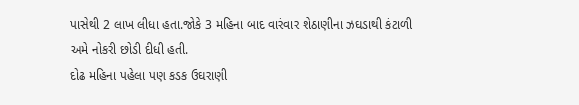પાસેથી 2 લાખ લીધા હતા.જોકે 3 મહિના બાદ વારંવાર શેઠાણીના ઝઘડાથી કંટાળી અમે નોકરી છોડી દીધી હતી.
દોઢ મહિના પહેલા પણ કડક ઉઘરાણી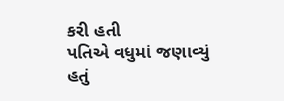કરી હતી
પતિએ વધુમાં જણાવ્યું હતું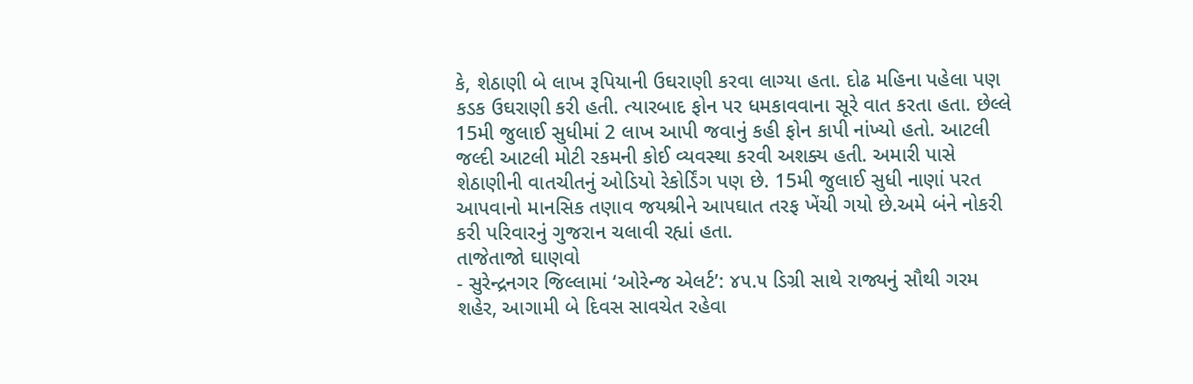કે, શેઠાણી બે લાખ રૂપિયાની ઉઘરાણી કરવા લાગ્યા હતા. દોઢ મહિના પહેલા પણ કડક ઉઘરાણી કરી હતી. ત્યારબાદ ફોન પર ધમકાવવાના સૂરે વાત કરતા હતા. છેલ્લે 15મી જુલાઈ સુધીમાં 2 લાખ આપી જવાનું કહી ફોન કાપી નાંખ્યો હતો. આટલી જલ્દી આટલી મોટી રકમની કોઈ વ્યવસ્થા કરવી અશક્ય હતી. અમારી પાસે શેઠાણીની વાતચીતનું ઓડિયો રેકોર્ડિંગ પણ છે. 15મી જુલાઈ સુધી નાણાં પરત આપવાનો માનસિક તણાવ જયશ્રીને આપઘાત તરફ ખેંચી ગયો છે.અમે બંને નોકરી કરી પરિવારનું ગુજરાન ચલાવી રહ્યાં હતા.
તાજેતાજો ઘાણવો
- સુરેન્દ્રનગર જિલ્લામાં ‘ઓરેન્જ એલર્ટ’: ૪૫.૫ ડિગ્રી સાથે રાજ્યનું સૌથી ગરમ શહેર, આગામી બે દિવસ સાવચેત રહેવા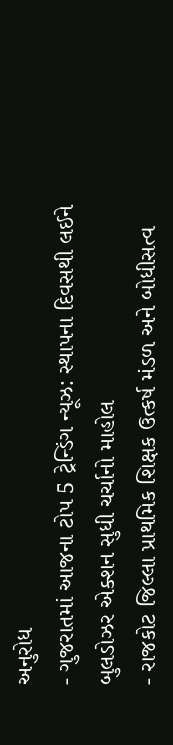અનુરોધ
- ગુજરાતમાં આજના ટોપ 5 ટ્રેન્ડિંગ ન્યૂઝ: સ્થાપના દિવસથી લઈને બુલડોઝર એક્શન સુધી ચર્ચાનો માહોલ
- રાજકોટ જિલ્લા પ્રાથમિક શિક્ષક ઉત્કર્ષ મંડળ અને બોધીસત્વ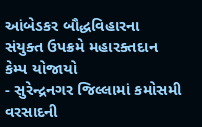આંબેડકર બૌદ્ધવિહારના સંયુક્ત ઉપક્રમે મહારક્તદાન કેમ્પ યોજાયો
- સુરેન્દ્રનગર જિલ્લામાં કમોસમી વરસાદની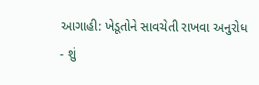આગાહી: ખેડૂતોને સાવચેતી રાખવા અનુરોધ
- શું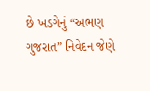છે ખડગેનું “અભણ ગુજરાત” નિવેદન જેણે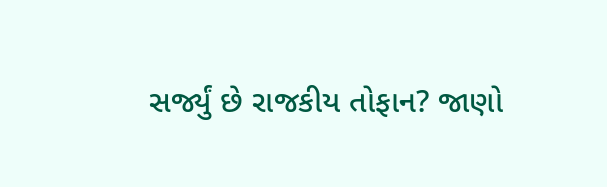સર્જ્યું છે રાજકીય તોફાન? જાણો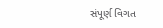સંપૂર્ણ વિગત